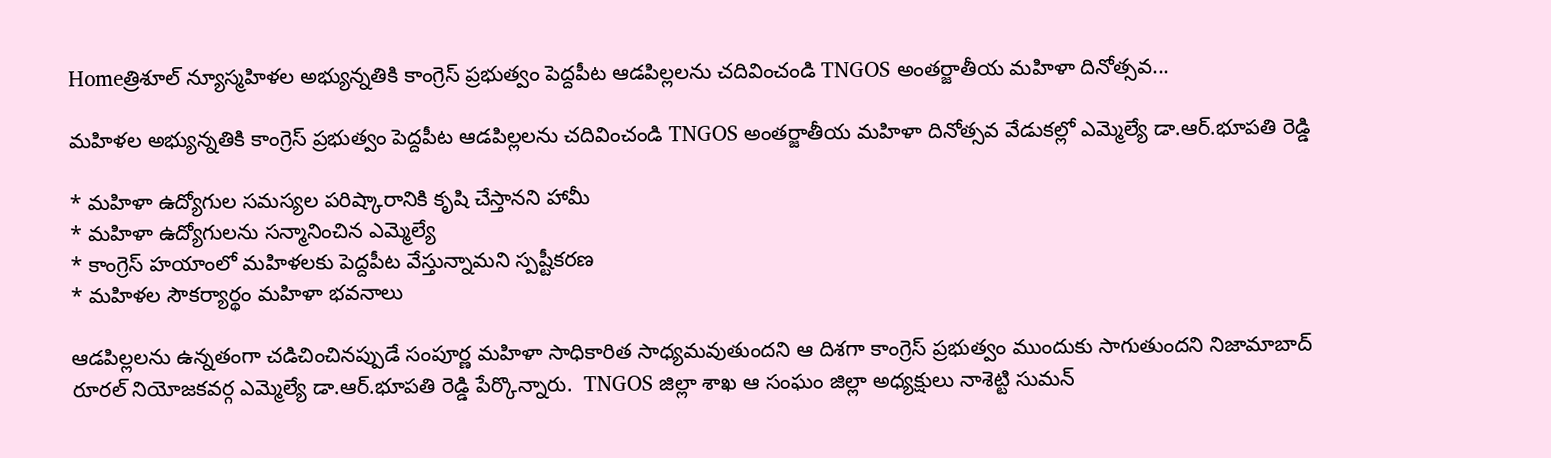Homeత్రిశూల్ న్యూస్మహిళల అభ్యున్నతికి కాంగ్రెస్ ప్రభుత్వం పెద్దపీట ఆడపిల్లలను చదివించండి TNGOS అంతర్జాతీయ మహిళా దినోత్సవ...

మహిళల అభ్యున్నతికి కాంగ్రెస్ ప్రభుత్వం పెద్దపీట ఆడపిల్లలను చదివించండి TNGOS అంతర్జాతీయ మహిళా దినోత్సవ వేడుకల్లో ఎమ్మెల్యే డా.ఆర్.భూపతి రెడ్డి

* మహిళా ఉద్యోగుల సమస్యల పరిష్కారానికి కృషి చేస్తానని హామీ
* మహిళా ఉద్యోగులను సన్మానించిన ఎమ్మెల్యే
* కాంగ్రెస్ హయాంలో మహిళలకు పెద్దపీట వేస్తున్నామని స్పష్టీకరణ
* మహిళల సౌకర్యార్థం మహిళా భవనాలు

ఆడపిల్లలను ఉన్నతంగా చడిచించినప్పుడే సంపూర్ణ మహిళా సాధికారిత సాధ్యమవుతుందని ఆ దిశగా కాంగ్రెస్ ప్రభుత్వం ముందుకు సాగుతుందని నిజామాబాద్ రూరల్ నియోజకవర్గ ఎమ్మెల్యే డా.ఆర్.భూపతి రెడ్డి పేర్కొన్నారు.  TNGOS జిల్లా శాఖ ఆ సంఘం జిల్లా అధ్యక్షులు నాశెట్టి సుమన్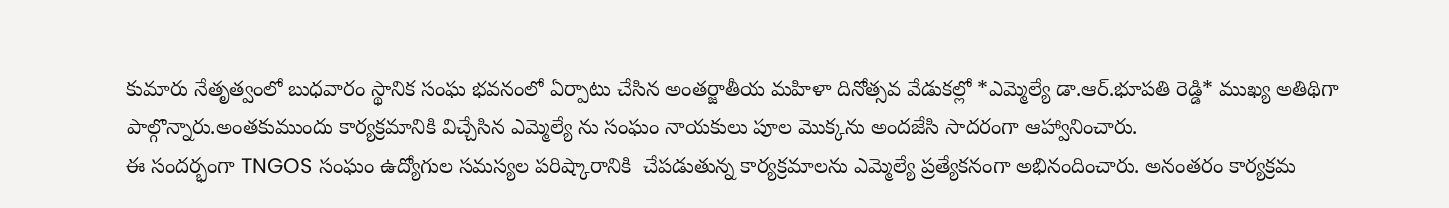కుమారు నేతృత్వంలో బుధవారం స్థానిక సంఘ భవనంలో ఏర్పాటు చేసిన అంతర్జాతీయ మహిళా దినోత్సవ వేడుకల్లో *ఎమ్మెల్యే డా.ఆర్.భూపతి రెడ్డి* ముఖ్య అతిథిగా పాల్గొన్నారు.అంతకుముందు కార్యక్రమానికి విచ్చేసిన ఎమ్మెల్యే ను సంఘం నాయకులు పూల మొక్కను అందజేసి సాదరంగా ఆహ్వానించారు.
ఈ సందర్భంగా TNGOS సంఘం ఉద్యోగుల సమస్యల పరిష్కారానికి  చేపడుతున్న కార్యక్రమాలను ఎమ్మెల్యే ప్రత్యేకనంగా అభినందించారు. అనంతరం కార్యక్రమ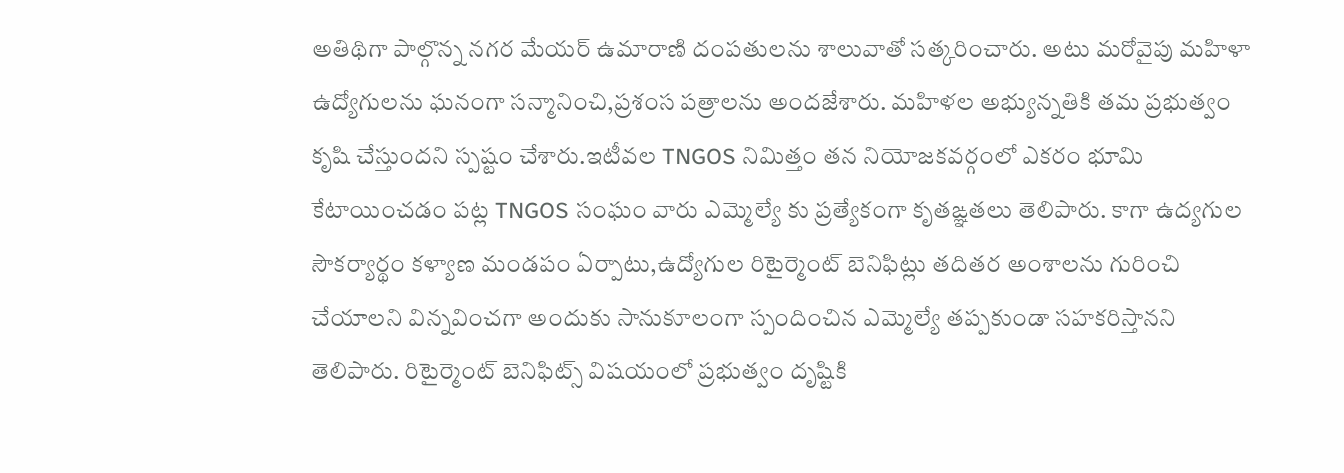అతిథిగా పాల్గొన్న నగర మేయర్ ఉమారాణి దంపతులను శాలువాతో సత్కరించారు. అటు మరోవైపు మహిళా ఉద్యోగులను ఘనంగా సన్మానించి,ప్రశంస పత్రాలను అందజేశారు. మహిళల అభ్యున్నతికి తమ ప్రభుత్వం కృషి చేస్తుందని స్పష్టం చేశారు.ఇటీవల TNGOS నిమిత్తం తన నియోజకవర్గంలో ఎకరం భూమి కేటాయించడం పట్ల TNGOS సంఘం వారు ఎమ్మెల్యే కు ప్రత్యేకంగా కృతఙ్ఞతలు తెలిపారు. కాగా ఉద్యగుల సౌకర్యార్థం కళ్యాణ మండపం ఏర్పాటు,ఉద్యోగుల రిటైర్మెంట్ బెనిఫిట్లు తదితర అంశాలను గురించి చేయాలని విన్నవించగా అందుకు సానుకూలంగా స్పందించిన ఎమ్మెల్యే తప్పకుండా సహకరిస్తానని తెలిపారు. రిటైర్మెంట్ బెనిఫిట్స్ విషయంలో ప్రభుత్వం దృష్టికి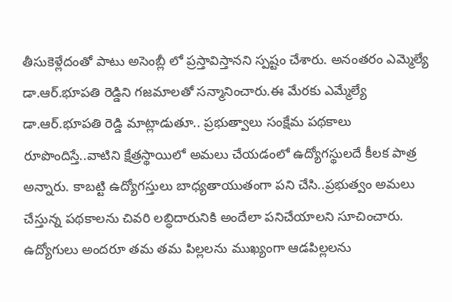తీసుకెళ్లేదంతో పాటు అసెంబ్లీ లో ప్రస్తావిస్తానని స్పష్టం చేశారు. అనంతరం ఎమ్మెల్యే డా.ఆర్.భూపతి రెడ్డిని గజమాలతో సన్మానించారు.ఈ మేరకు ఎమ్మేల్యే డా.ఆర్.భూపతి రెడ్డి మాట్లాడుతూ.. ప్రభుత్వాలు సంక్షేమ పథకాలు రూపొందిస్తే..వాటిని క్షేత్రస్థాయిలో అమలు చేయడంలో ఉద్యోగస్థులదే కీలక పాత్ర అన్నారు. కాబట్టి ఉద్యోగస్తులు బాధ్యతాయుతంగా పని చేసి..ప్రభుత్వం అమలు చేస్తున్న పథకాలను చివరి లబ్ధిదారునికి అందేలా పనిచేయాలని సూచించారు. ఉద్యోగులు అందరూ తమ తమ పిల్లలను ముఖ్యంగా ఆడపిల్లలను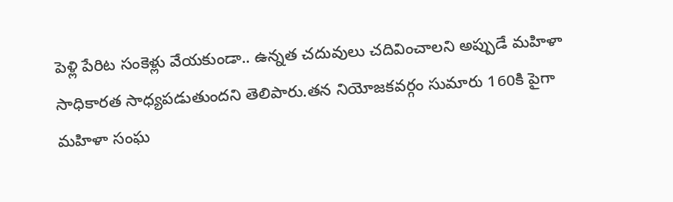పెళ్లి పేరిట సంకెళ్లు వేయకుండా.. ఉన్నత చదువులు చదివించాలని అప్పుడే మహిళా సాధికారత సాధ్యపడుతుందని తెలిపారు.తన నియోజకవర్గం సుమారు 160కి పైగా మహిళా సంఘ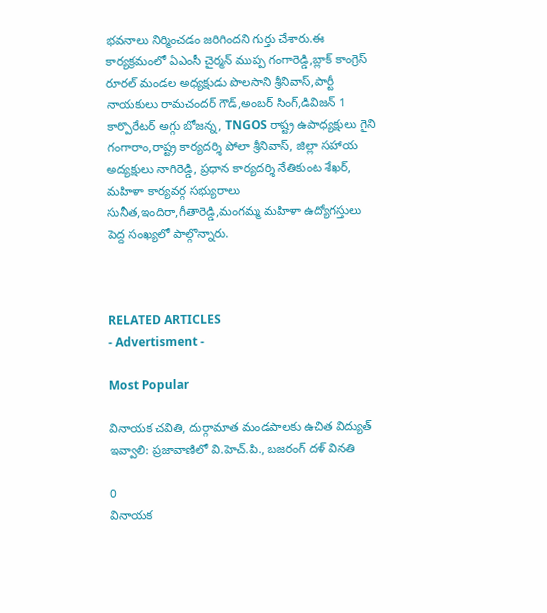భవనాలు నిర్మించడం జరిగిందని గుర్తు చేశారు.ఈ కార్యక్రమంలో ఏఎంసీ చైర్మన్ ముప్ప గంగారెడ్డి,బ్లాక్ కాంగ్రెస్ రూరల్ మండల అధ్యక్షుడు పొలసాని శ్రీనివాస్,పార్టీ నాయకులు రామచందర్ గౌడ్,అంబర్ సింగ్,డివిజన్ 1 కార్పొరేటర్ అగ్గు బోజన్న, TNGOS రాష్ట్ర ఉపాధ్యక్షులు గైని గంగారాం,రాష్ట్ర కార్యదర్శి పోలా శ్రీనివాస్, జిల్లా సహాయ అద్యక్షులు నాగిరెడ్డి, ప్రధాన కార్యదర్శి నేతికుంట శేఖర్, మహిళా కార్యవర్గ సభ్యురాలు సునీత,ఇందిరా,గీతారెడ్డి,మంగమ్మ మహిళా ఉద్యోగస్తులు పెద్ద సంఖ్యలో పాల్గొన్నారు.



RELATED ARTICLES
- Advertisment -

Most Popular

వినాయక చవితి, దుర్గామాత మండపాలకు ఉచిత విద్యుత్ ఇవ్వాలి: ప్రజావాణిలో వి.హెచ్.పి., బజరంగ్ దళ్ వినతి

0
వినాయక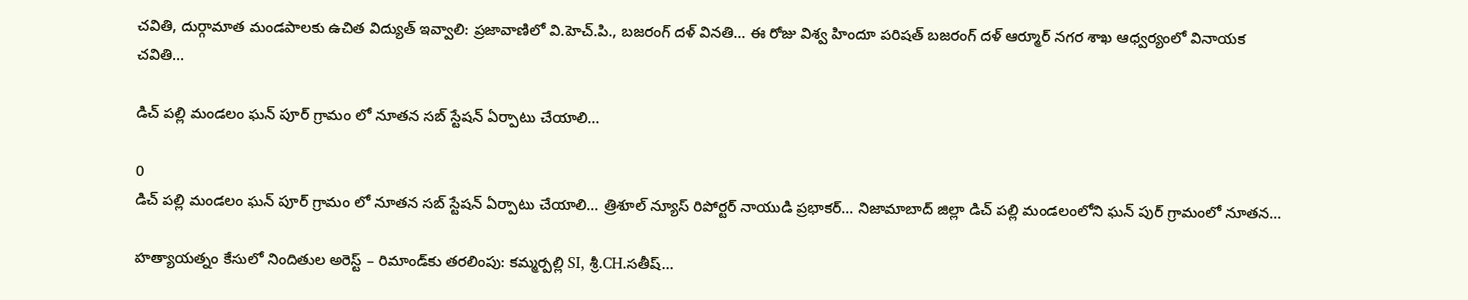చవితి, దుర్గామాత మండపాలకు ఉచిత విద్యుత్ ఇవ్వాలి: ప్రజావాణిలో వి.హెచ్.పి., బజరంగ్ దళ్ వినతి... ఈ రోజు విశ్వ హిందూ పరిషత్ బజరంగ్ దళ్ ఆర్మూర్ నగర శాఖ ఆధ్వర్యంలో వినాయక చవితి...

డిచ్ పల్లి మండలం ఘన్ పూర్ గ్రామం లో నూతన సబ్ స్టేషన్ ఏర్పాటు చేయాలి…

0
డిచ్ పల్లి మండలం ఘన్ పూర్ గ్రామం లో నూతన సబ్ స్టేషన్ ఏర్పాటు చేయాలి... త్రిశూల్ న్యూస్ రిపోర్టర్ నాయుడి ప్రభాకర్... నిజామాబాద్ జిల్లా డిచ్ పల్లి మండలంలోని ఘన్ పుర్ గ్రామంలో నూతన...

హత్యాయత్నం కేసులో నిందితుల అరెస్ట్ – రిమాండ్‌కు తరలింపు: కమ్మర్పల్లి SI, శ్రీ.CH.సతీష్…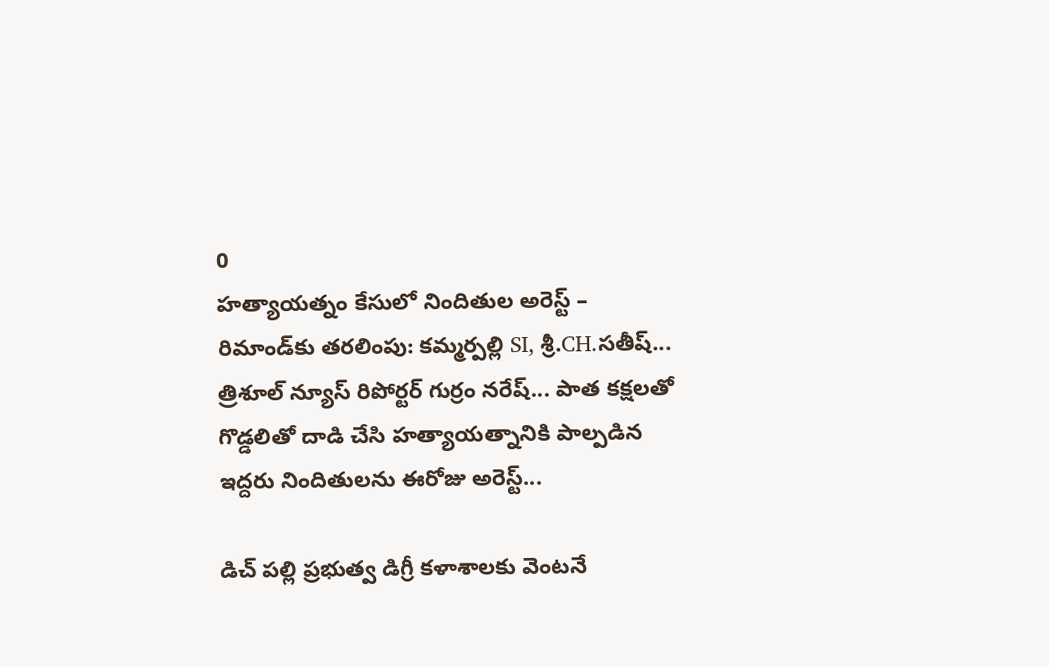0
హత్యాయత్నం కేసులో నిందితుల అరెస్ట్ – రిమాండ్‌కు తరలింపు: కమ్మర్పల్లి SI, శ్రీ.CH.సతీష్... త్రిశూల్ న్యూస్ రిపోర్టర్ గుర్రం నరేష్... పాత కక్షలతో గొడ్డలితో దాడి చేసి హత్యాయత్నానికి పాల్పడిన ఇద్దరు నిందితులను ఈరోజు అరెస్ట్...

డిచ్ పల్లి ప్రభుత్వ డిగ్రీ కళాశాలకు వెంటనే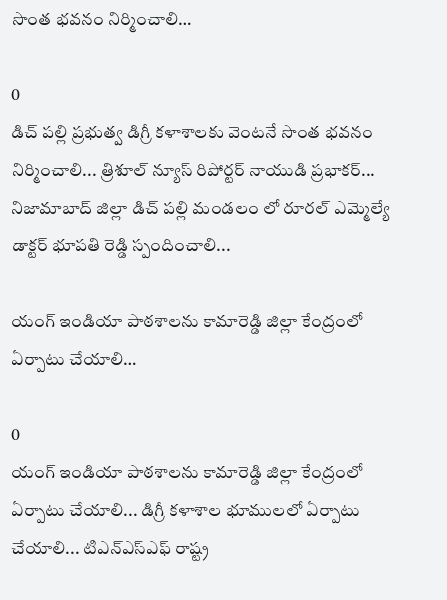సొంత భవనం నిర్మించాలి…

0
డిచ్ పల్లి ప్రభుత్వ డిగ్రీ కళాశాలకు వెంటనే సొంత భవనం నిర్మించాలి... త్రిశూల్ న్యూస్ రిపోర్టర్ నాయుడి ప్రభాకర్... నిజామాబాద్ జిల్లా డిచ్ పల్లి మండలం లో రూరల్ ఎమ్మెల్యే డాక్టర్ భూపతి రెడ్డి స్పందించాలి...

యంగ్ ఇండియా పాఠశాలను కామారెడ్డి జిల్లా కేంద్రంలో ఏర్పాటు చేయాలి…

0
యంగ్ ఇండియా పాఠశాలను కామారెడ్డి జిల్లా కేంద్రంలో ఏర్పాటు చేయాలి... డిగ్రీ కళాశాల భూములలో ఏర్పాటు చేయాలి... టిఎన్ఎస్ఎఫ్ రాష్ట్ర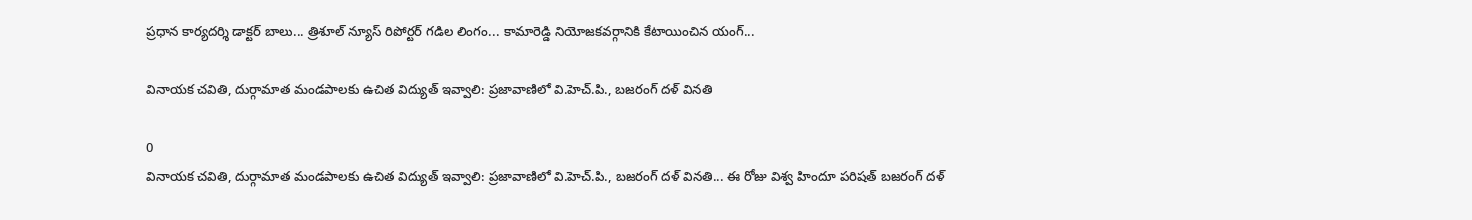ప్రధాన కార్యదర్శి డాక్టర్ బాలు... త్రిశూల్ న్యూస్ రిపోర్టర్ గడిల లింగం... కామారెడ్డి నియోజకవర్గానికి కేటాయించిన యంగ్...

వినాయక చవితి, దుర్గామాత మండపాలకు ఉచిత విద్యుత్ ఇవ్వాలి: ప్రజావాణిలో వి.హెచ్.పి., బజరంగ్ దళ్ వినతి

0
వినాయక చవితి, దుర్గామాత మండపాలకు ఉచిత విద్యుత్ ఇవ్వాలి: ప్రజావాణిలో వి.హెచ్.పి., బజరంగ్ దళ్ వినతి... ఈ రోజు విశ్వ హిందూ పరిషత్ బజరంగ్ దళ్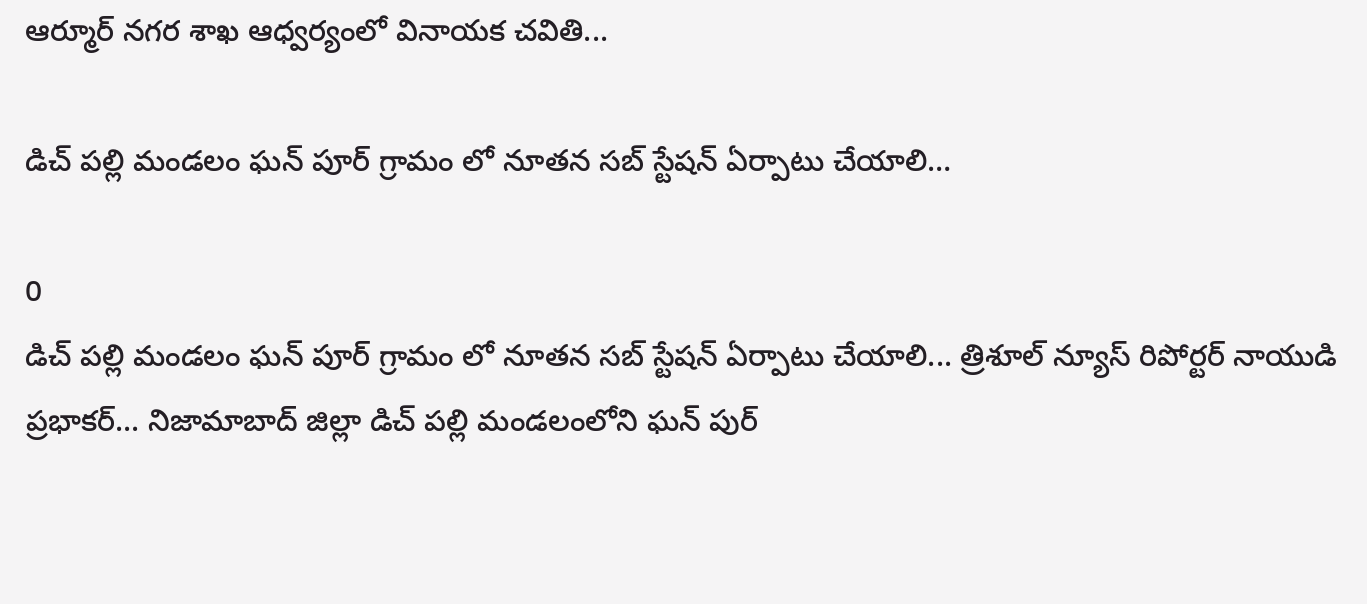ఆర్మూర్ నగర శాఖ ఆధ్వర్యంలో వినాయక చవితి...

డిచ్ పల్లి మండలం ఘన్ పూర్ గ్రామం లో నూతన సబ్ స్టేషన్ ఏర్పాటు చేయాలి…

0
డిచ్ పల్లి మండలం ఘన్ పూర్ గ్రామం లో నూతన సబ్ స్టేషన్ ఏర్పాటు చేయాలి... త్రిశూల్ న్యూస్ రిపోర్టర్ నాయుడి ప్రభాకర్... నిజామాబాద్ జిల్లా డిచ్ పల్లి మండలంలోని ఘన్ పుర్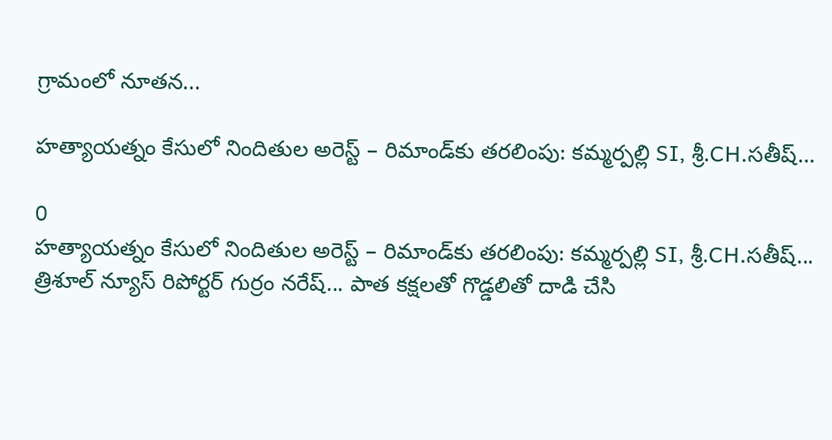గ్రామంలో నూతన...

హత్యాయత్నం కేసులో నిందితుల అరెస్ట్ – రిమాండ్‌కు తరలింపు: కమ్మర్పల్లి SI, శ్రీ.CH.సతీష్…

0
హత్యాయత్నం కేసులో నిందితుల అరెస్ట్ – రిమాండ్‌కు తరలింపు: కమ్మర్పల్లి SI, శ్రీ.CH.సతీష్... త్రిశూల్ న్యూస్ రిపోర్టర్ గుర్రం నరేష్... పాత కక్షలతో గొడ్డలితో దాడి చేసి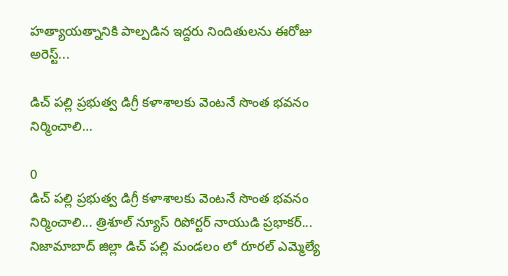హత్యాయత్నానికి పాల్పడిన ఇద్దరు నిందితులను ఈరోజు అరెస్ట్...

డిచ్ పల్లి ప్రభుత్వ డిగ్రీ కళాశాలకు వెంటనే సొంత భవనం నిర్మించాలి…

0
డిచ్ పల్లి ప్రభుత్వ డిగ్రీ కళాశాలకు వెంటనే సొంత భవనం నిర్మించాలి... త్రిశూల్ న్యూస్ రిపోర్టర్ నాయుడి ప్రభాకర్... నిజామాబాద్ జిల్లా డిచ్ పల్లి మండలం లో రూరల్ ఎమ్మెల్యే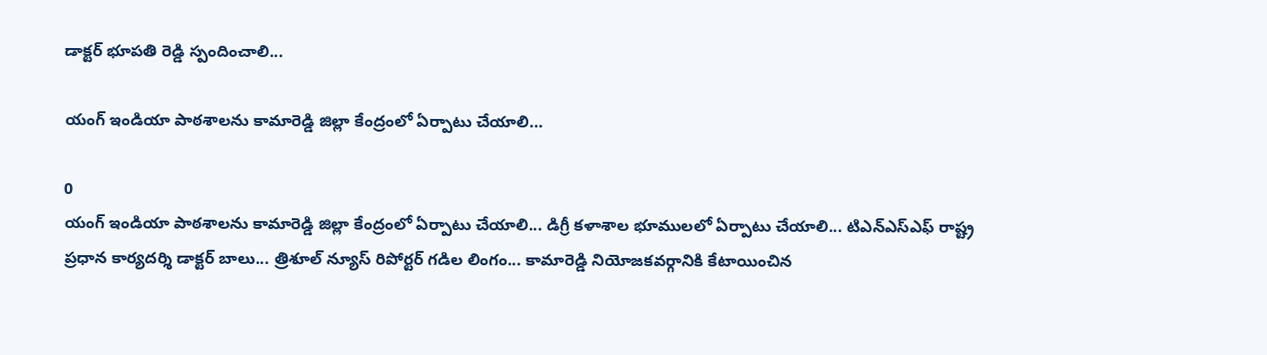డాక్టర్ భూపతి రెడ్డి స్పందించాలి...

యంగ్ ఇండియా పాఠశాలను కామారెడ్డి జిల్లా కేంద్రంలో ఏర్పాటు చేయాలి…

0
యంగ్ ఇండియా పాఠశాలను కామారెడ్డి జిల్లా కేంద్రంలో ఏర్పాటు చేయాలి... డిగ్రీ కళాశాల భూములలో ఏర్పాటు చేయాలి... టిఎన్ఎస్ఎఫ్ రాష్ట్ర ప్రధాన కార్యదర్శి డాక్టర్ బాలు... త్రిశూల్ న్యూస్ రిపోర్టర్ గడిల లింగం... కామారెడ్డి నియోజకవర్గానికి కేటాయించిన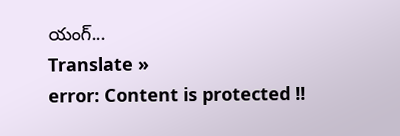యంగ్...
Translate »
error: Content is protected !!